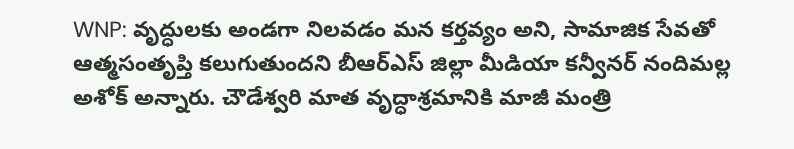WNP: వృద్ధులకు అండగా నిలవడం మన కర్తవ్యం అని, సామాజిక సేవతో ఆత్మసంతృప్తి కలుగుతుందని బీఆర్ఎస్ జిల్లా మీడియా కన్వీనర్ నందిమల్ల అశోక్ అన్నారు. చౌడేశ్వరి మాత వృద్ధాశ్రమానికి మాజీ మంత్రి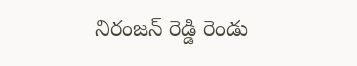నిరంజన్ రెడ్డి రెండు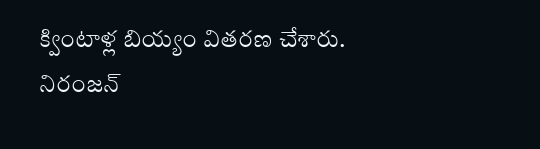క్వింటాళ్ల బియ్యం వితరణ చేశారు. నిరంజన్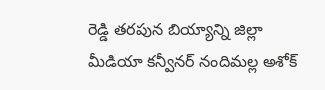రెడ్డి తరపున బియ్యాన్ని జిల్లా మీడియా కన్వీనర్ నందిమల్ల అశోక్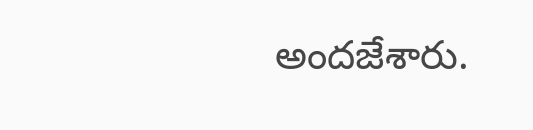అందజేశారు.